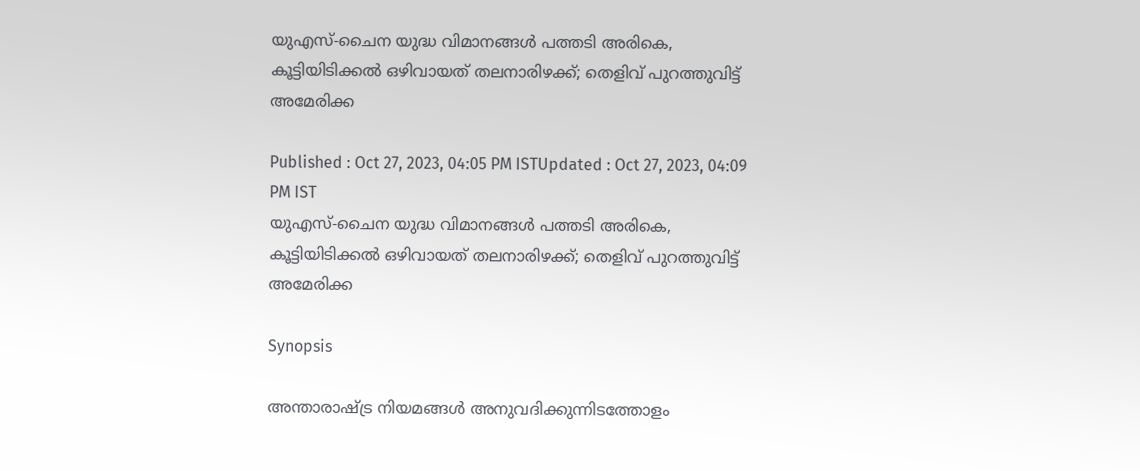യുഎസ്-ചൈന യുദ്ധ വിമാനങ്ങൾ പത്തടി അരികെ, കൂട്ടിയിടിക്കൽ ഒഴിവായത് തലനാരിഴക്ക്; തെളിവ് പുറത്തുവിട്ട് അമേരിക്ക

Published : Oct 27, 2023, 04:05 PM ISTUpdated : Oct 27, 2023, 04:09 PM IST
യുഎസ്-ചൈന യുദ്ധ വിമാനങ്ങൾ പത്തടി അരികെ, കൂട്ടിയിടിക്കൽ ഒഴിവായത് തലനാരിഴക്ക്; തെളിവ് പുറത്തുവിട്ട് അമേരിക്ക

Synopsis

അന്താരാഷ്ട്ര നിയമങ്ങൾ അനുവദിക്കുന്നിടത്തോളം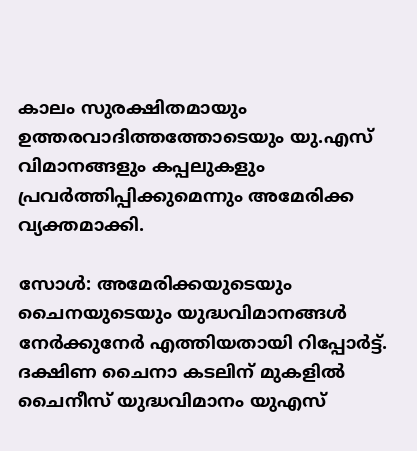കാലം സുരക്ഷിതമായും ഉത്തരവാദിത്തത്തോടെയും യു.എസ് വിമാനങ്ങളും കപ്പലുകളും പ്രവർത്തിപ്പിക്കുമെന്നും അമേരിക്ക വ്യക്തമാക്കി.

സോൾ: അമേരിക്കയുടെയും ചൈനയുടെയും യുദ്ധവിമാനങ്ങൾ നേർക്കുനേർ എത്തിയതായി റിപ്പോർട്ട്.  ദക്ഷിണ ചൈനാ കടലിന് മുകളിൽ ചൈനീസ് യുദ്ധവിമാനം യുഎസ്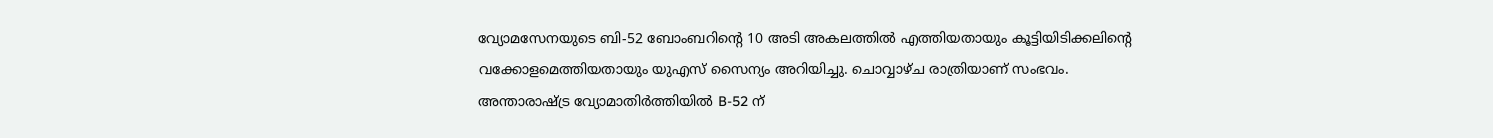വ്യോമസേനയുടെ ബി-52 ബോംബറിന്റെ 10 അടി അകലത്തിൽ എത്തിയതായും കൂട്ടിയിടിക്കലിന്റെ വക്കോളമെത്തിയതായും യുഎസ് സൈന്യം അറിയിച്ചു. ചൊവ്വാഴ്‌ച രാത്രിയാണ് സംഭവം.  അന്താരാഷ്‌ട്ര വ്യോമാതിർത്തിയിൽ B-52 ന്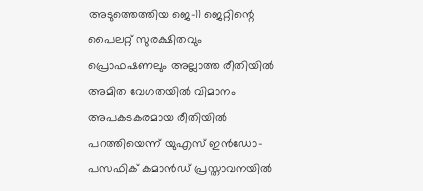അടുത്തെത്തിയ ജെ-11 ജെറ്റിന്റെ പൈലറ്റ് സുരക്ഷിതവും പ്രൊഫഷണലും അല്ലാത്ത രീതിയിൽ അമിത വേഗതയിൽ വിമാനം അപകടകരമായ രീതിയിൽ പറത്തിയെന്ന് യുഎസ് ഇൻഡോ-പസഫിക് കമാൻഡ് പ്രസ്താവനയിൽ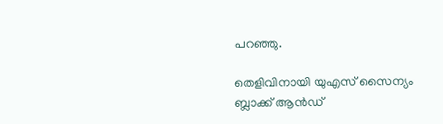പറഞ്ഞു.

തെളിവിനായി യുഎസ് സൈന്യം ബ്ലാക്ക് ആൻഡ്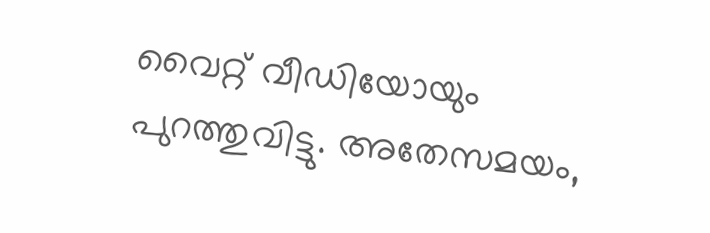വൈറ്റ് വീഡിയോയും പുറത്തുവിട്ടു. അതേസമയം,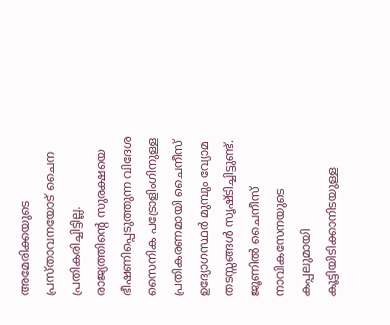അമേരിക്കയുടെ പ്രസ്താവനയോട് ചൈന പ്രതികരിച്ചിട്ടില്ല. രാജ്യത്തിന്റെ സുരക്ഷയെ ഭീഷണിപ്പെടുത്തുന്ന വിദേശ സൈനിക പട്രോളിംഗിനുള്ള പ്രതികരണമായി ചൈനീസ് ഉദ്യോഗസ്ഥർ മുമ്പും വ്യോമ തടസ്സങ്ങൾ സൃഷ്ടിച്ചിട്ടുണ്ട്. ജൂണിൽ ചൈനീസ് നാവികസേനയുടെ കപ്പലുമായി കൂട്ടിയിടിക്കാനിടയുള്ള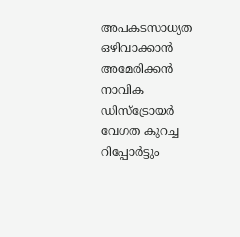അപകടസാധ്യത ഒഴിവാക്കാൻ അമേരിക്കൻ നാവിക ഡിസ്ട്രോയർ വേഗത കുറച്ച റിപ്പോർട്ടും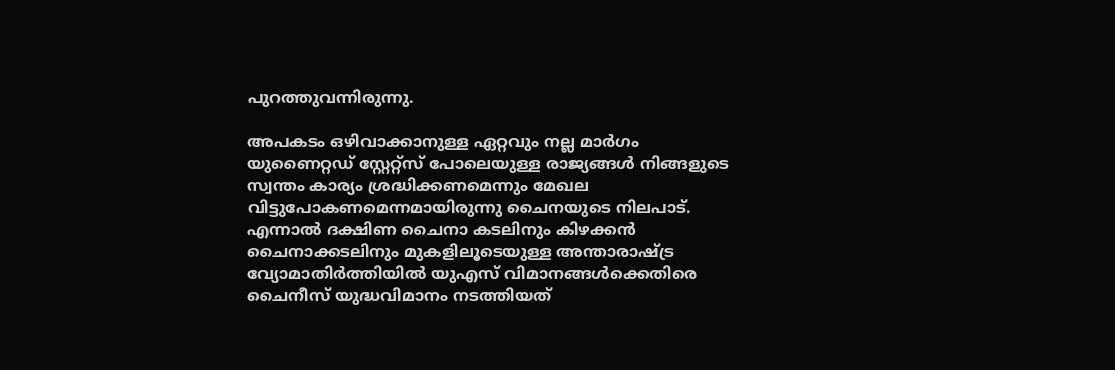പുറത്തുവന്നിരുന്നു.

അപകടം ഒഴിവാക്കാനുള്ള ഏറ്റവും നല്ല മാർഗം യുണൈറ്റഡ് സ്റ്റേറ്റ്സ് പോലെയുള്ള രാജ്യങ്ങൾ നിങ്ങളുടെ സ്വന്തം കാര്യം ശ്രദ്ധിക്കണമെന്നും മേഖല വിട്ടുപോകണമെന്നമായിരുന്നു ചൈനയുടെ നിലപാട്. എന്നാൽ ദക്ഷിണ ചൈനാ കടലിനും കിഴക്കൻ ചൈനാക്കടലിനും മുകളിലൂടെയുള്ള അന്താരാഷ്ട്ര വ്യോമാതിർത്തിയിൽ യുഎസ് വിമാനങ്ങൾക്കെതിരെ ചൈനീസ് യുദ്ധവിമാനം നടത്തിയത്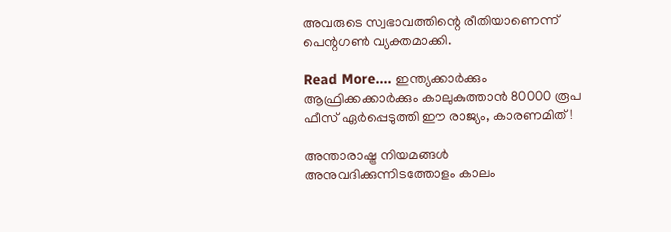അവരുടെ സ്വഭാവത്തിന്റെ രീതിയാണെന്ന് പെന്റഗൺ വ്യക്തമാക്കി.

Read More.... ഇന്ത്യക്കാർക്കും ആഫ്രിക്കക്കാർക്കും കാലുകുത്താൻ 80000 രൂപ ഫീസ് ഏർപ്പെടുത്തി ഈ രാജ്യം, കാരണമിത്!

അന്താരാഷ്ട്ര നിയമങ്ങൾ അനുവദിക്കുന്നിടത്തോളം കാലം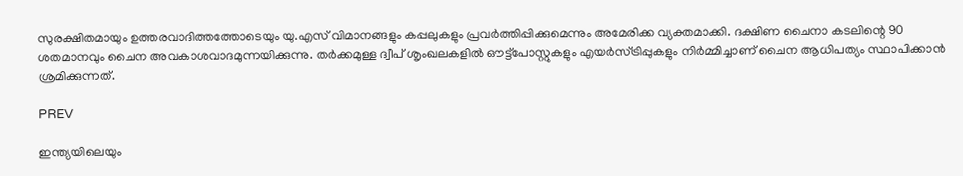സുരക്ഷിതമായും ഉത്തരവാദിത്തത്തോടെയും യു.എസ് വിമാനങ്ങളും കപ്പലുകളും പ്രവർത്തിപ്പിക്കുമെന്നും അമേരിക്ക വ്യക്തമാക്കി. ദക്ഷിണ ചൈനാ കടലിന്റെ 90 ശതമാനവും ചൈന അവകാശവാദമുന്നയിക്കുന്നു. തർക്കമുള്ള ദ്വീപ് ശൃംഖലകളിൽ ഔട്ട്‌പോസ്റ്റുകളും എയർസ്ട്രിപ്പുകളും നിർമ്മിച്ചാണ് ചൈന ആധിപത്യം സ്ഥാപിക്കാൻ ശ്രമിക്കുന്നത്.

PREV

ഇന്ത്യയിലെയും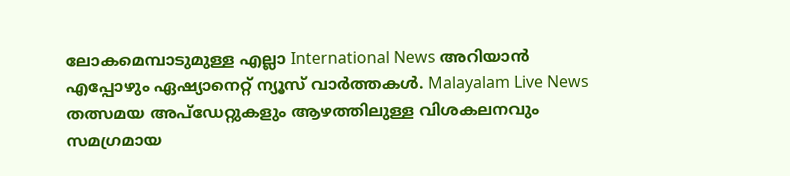ലോകമെമ്പാടുമുള്ള എല്ലാ International News അറിയാൻ എപ്പോഴും ഏഷ്യാനെറ്റ് ന്യൂസ് വാർത്തകൾ. Malayalam Live News  തത്സമയ അപ്‌ഡേറ്റുകളും ആഴത്തിലുള്ള വിശകലനവും സമഗ്രമായ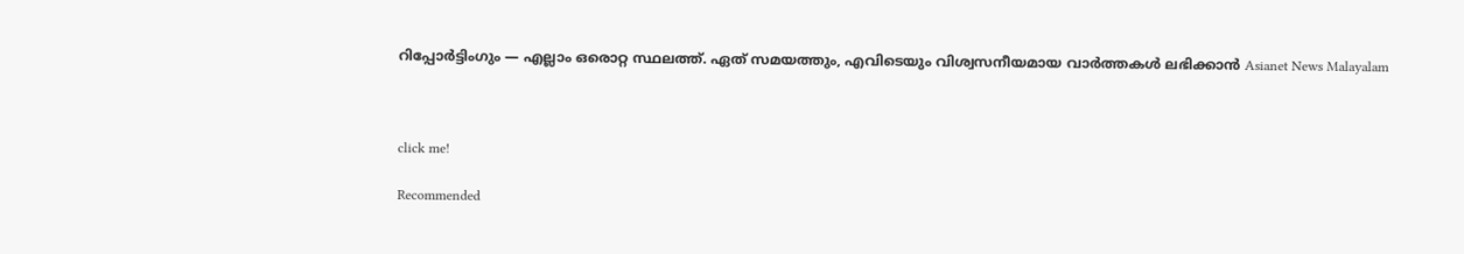റിപ്പോർട്ടിംഗും — എല്ലാം ഒരൊറ്റ സ്ഥലത്ത്. ഏത് സമയത്തും, എവിടെയും വിശ്വസനീയമായ വാർത്തകൾ ലഭിക്കാൻ Asianet News Malayalam



click me!

Recommended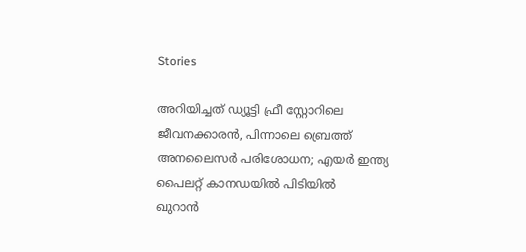Stories

അറിയിച്ചത് ഡ്യൂട്ടി ഫ്രീ സ്റ്റോറിലെ ജീവനക്കാരൻ, പിന്നാലെ ബ്രെത്ത് അനലൈസർ പരിശോധന; എയർ ഇന്ത്യ പൈലറ്റ് കാനഡയിൽ പിടിയിൽ
ഖുറാൻ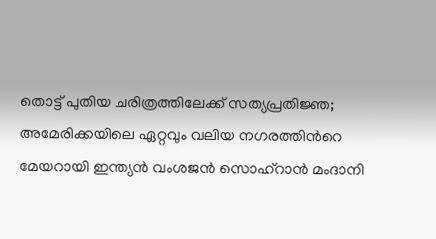തൊട്ട് പുതിയ ചരിത്രത്തിലേക്ക് സത്യപ്രതിജ്ഞ; അമേരിക്കയിലെ ഏറ്റവും വലിയ നഗരത്തിന്‍റെ മേയറായി ഇന്ത്യൻ വംശജൻ സൊഹ്റാൻ മംദാനി